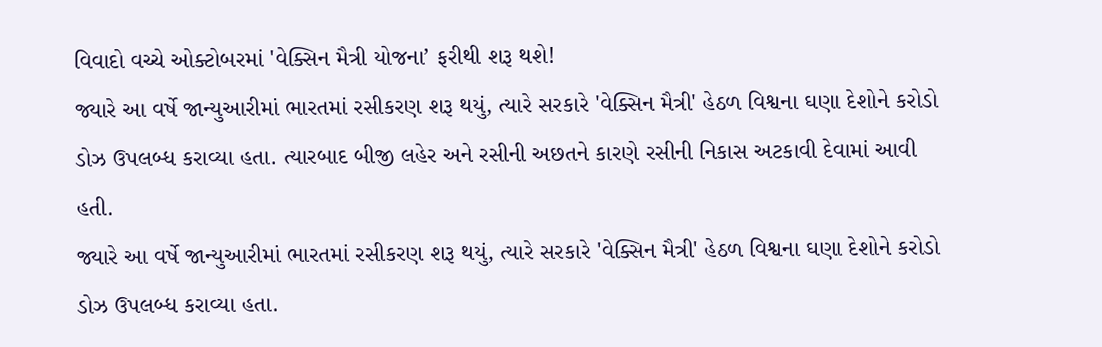વિવાદો વચ્ચે ઓક્ટોબરમાં 'વેક્સિન મૈત્રી યોજના’ ફરીથી શરૂ થશે!
જ્યારે આ વર્ષે જાન્યુઆરીમાં ભારતમાં રસીકરણ શરૂ થયું, ત્યારે સરકારે 'વેક્સિન મૈત્રી' હેઠળ વિશ્વના ઘણા દેશોને કરોડો ડોઝ ઉપલબ્ધ કરાવ્યા હતા. ત્યારબાદ બીજી લહેર અને રસીની અછતને કારણે રસીની નિકાસ અટકાવી દેવામાં આવી હતી.
જ્યારે આ વર્ષે જાન્યુઆરીમાં ભારતમાં રસીકરણ શરૂ થયું, ત્યારે સરકારે 'વેક્સિન મૈત્રી' હેઠળ વિશ્વના ઘણા દેશોને કરોડો ડોઝ ઉપલબ્ધ કરાવ્યા હતા.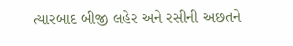ત્યારબાદ બીજી લહેર અને રસીની અછતને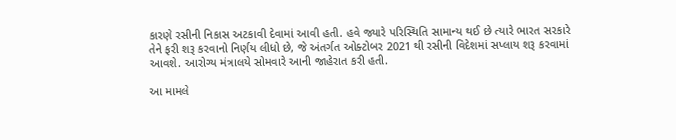કારણે રસીની નિકાસ અટકાવી દેવામાં આવી હતી. હવે જ્યારે પરિસ્થિતિ સામાન્ય થઈ છે ત્યારે ભારત સરકારે તેને ફરી શરૂ કરવાનો નિર્ણય લીધો છે, જે અંતર્ગત ઓક્ટોબર 2021 થી રસીની વિદેશમાં સપ્લાય શરૂ કરવામાં આવશે. આરોગ્ય મંત્રાલયે સોમવારે આની જાહેરાત કરી હતી.

આ મામલે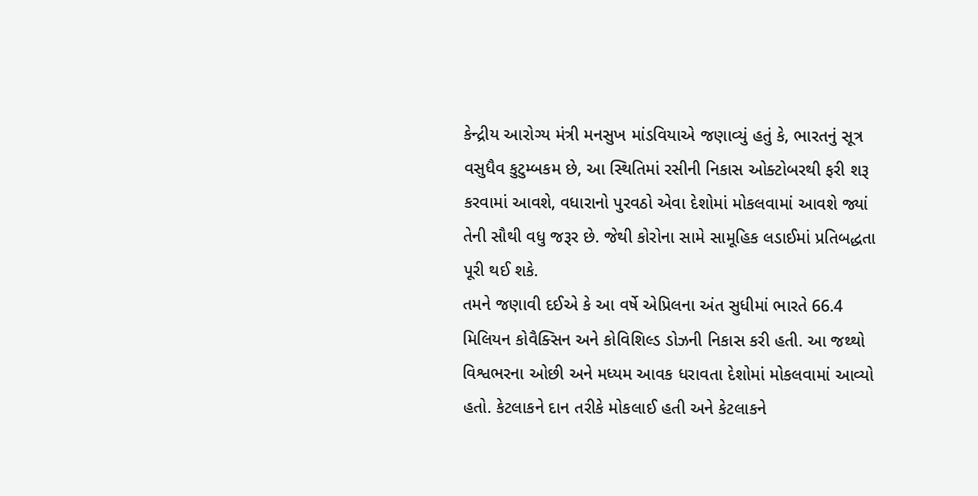કેન્દ્રીય આરોગ્ય મંત્રી મનસુખ માંડવિયાએ જણાવ્યું હતું કે, ભારતનું સૂત્ર વસુધૈવ કુટુમ્બકમ છે, આ સ્થિતિમાં રસીની નિકાસ ઓક્ટોબરથી ફરી શરૂ કરવામાં આવશે, વધારાનો પુરવઠો એવા દેશોમાં મોકલવામાં આવશે જ્યાં તેની સૌથી વધુ જરૂર છે. જેથી કોરોના સામે સામૂહિક લડાઈમાં પ્રતિબદ્ધતા પૂરી થઈ શકે.
તમને જણાવી દઈએ કે આ વર્ષે એપ્રિલના અંત સુધીમાં ભારતે 66.4 મિલિયન કોવૈક્સિન અને કોવિશિલ્ડ ડોઝની નિકાસ કરી હતી. આ જથ્થો વિશ્વભરના ઓછી અને મધ્યમ આવક ધરાવતા દેશોમાં મોકલવામાં આવ્યો હતો. કેટલાકને દાન તરીકે મોકલાઈ હતી અને કેટલાકને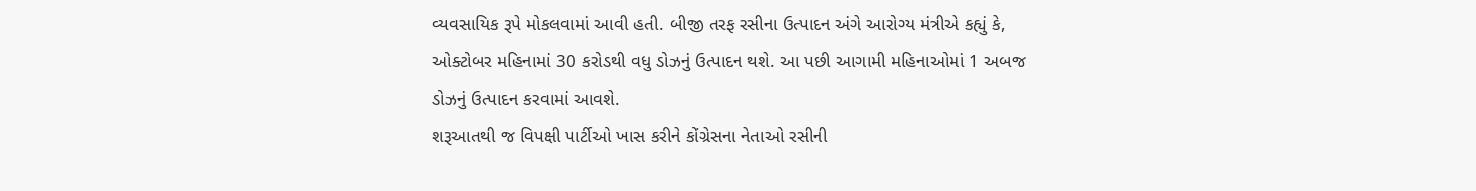વ્યવસાયિક રૂપે મોકલવામાં આવી હતી. બીજી તરફ રસીના ઉત્પાદન અંગે આરોગ્ય મંત્રીએ કહ્યું કે, ઓક્ટોબર મહિનામાં 30 કરોડથી વધુ ડોઝનું ઉત્પાદન થશે. આ પછી આગામી મહિનાઓમાં 1 અબજ ડોઝનું ઉત્પાદન કરવામાં આવશે.
શરૂઆતથી જ વિપક્ષી પાર્ટીઓ ખાસ કરીને કોંગ્રેસના નેતાઓ રસીની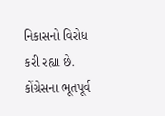નિકાસનો વિરોધ કરી રહ્યા છે. કોંગ્રેસના ભૂતપૂર્વ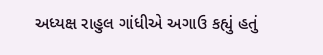અધ્યક્ષ રાહુલ ગાંધીએ અગાઉ કહ્યું હતું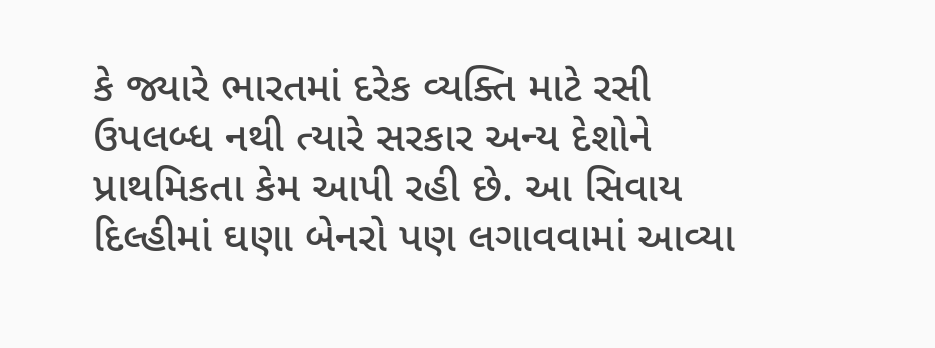કે જ્યારે ભારતમાં દરેક વ્યક્તિ માટે રસી ઉપલબ્ધ નથી ત્યારે સરકાર અન્ય દેશોને પ્રાથમિકતા કેમ આપી રહી છે. આ સિવાય દિલ્હીમાં ઘણા બેનરો પણ લગાવવામાં આવ્યા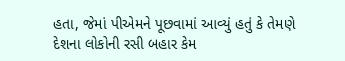હતા, જેમાં પીએમને પૂછવામાં આવ્યું હતું કે તેમણે દેશના લોકોની રસી બહાર કેમ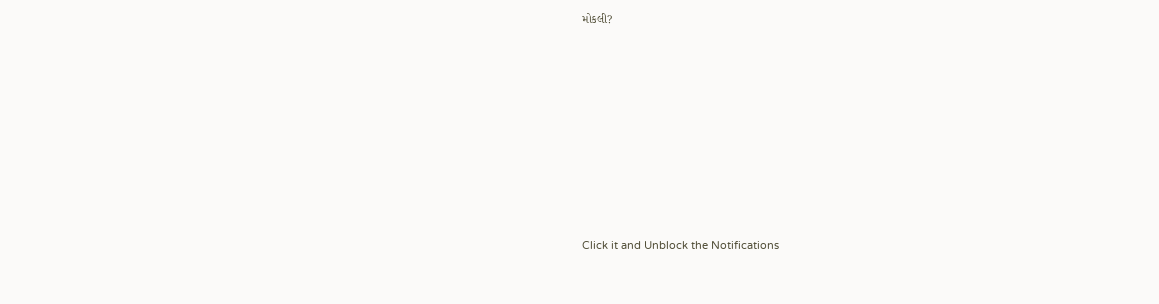મોકલી?












Click it and Unblock the Notifications